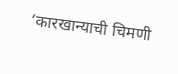‘कारखान्याची चिमणी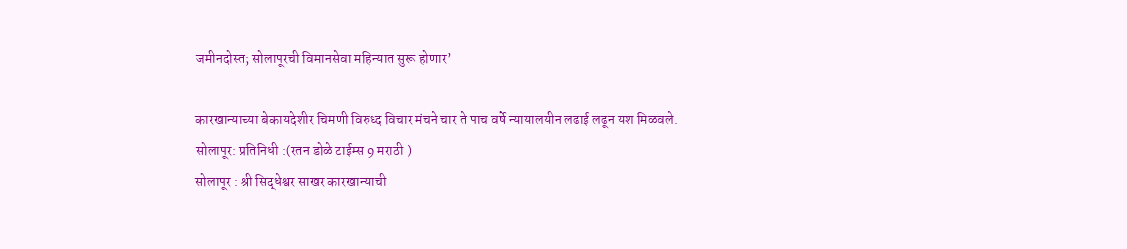जमीनदोस्त; सोलापूरची विमानसेवा महिन्यात सुरू होणार’

कारखान्याच्या बेकायदेशीर चिमणी विरुध्द विचार मंचने चार ते पाच वर्षे न्यायालयीन लढाई लढून यश मिळवले.
सोलापूर: प्रतिनिधी :(रतन डोळे टाईम्स 9 मराठी )
सोलापूर : श्री सिद्धेश्वर साखर कारखान्याची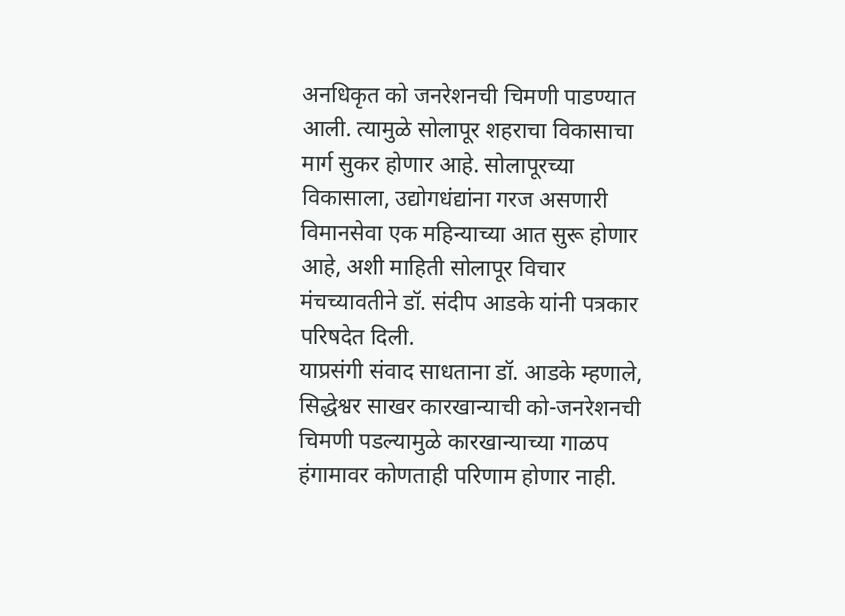अनधिकृत को जनरेशनची चिमणी पाडण्यात आली. त्यामुळे सोलापूर शहराचा विकासाचा मार्ग सुकर होणार आहे. सोलापूरच्या विकासाला, उद्योगधंद्यांना गरज असणारी विमानसेवा एक महिन्याच्या आत सुरू होणार आहे, अशी माहिती सोलापूर विचार मंचच्यावतीने डॉ. संदीप आडके यांनी पत्रकार परिषदेत दिली.
याप्रसंगी संवाद साधताना डॉ. आडके म्हणाले, सिद्धेश्वर साखर कारखान्याची को-जनरेशनची चिमणी पडल्यामुळे कारखान्याच्या गाळप हंगामावर कोणताही परिणाम होणार नाही.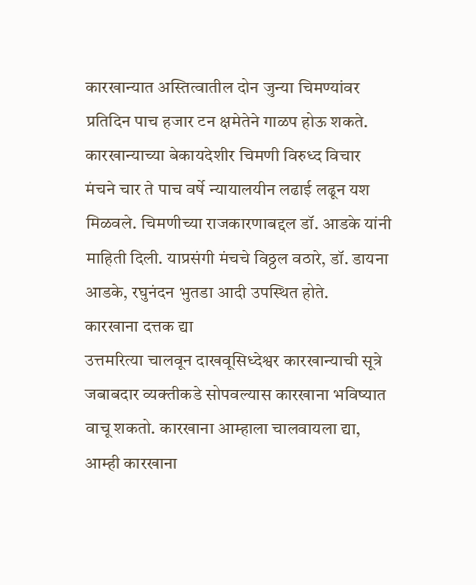कारखान्यात अस्तित्वातील दोन जुन्या चिमण्यांवर प्रतिदिन पाच हजार टन क्षमेतेने गाळप होऊ शकते.
कारखान्याच्या बेकायदेशीर चिमणी विरुध्द विचार मंचने चार ते पाच वर्षे न्यायालयीन लढाई लढून यश मिळवले. चिमणीच्या राजकारणाबद्दल डॉ. आडके यांनी माहिती दिली. याप्रसंगी मंचचे विठ्ठल वठारे, डॉ. डायना आडके, रघुनंदन भुतडा आदी उपस्थित होते.
कारखाना दत्तक द्या
उत्तमरित्या चालवून दाखवूसिध्देश्वर कारखान्याची सूत्रे जबाबदार व्यक्तीकडे सोपवल्यास कारखाना भविष्यात वाचू शकतो. कारखाना आम्हाला चालवायला द्या, आम्ही कारखाना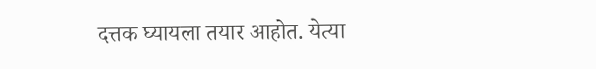दत्तक घ्यायला तयार आहोत. येत्या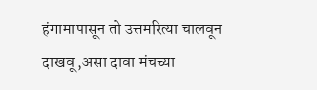हंगामापासून तो उत्तमरित्या चालवून दाखवू,असा दावा मंचच्या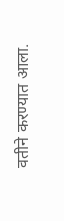वतीने करण्यात आला.